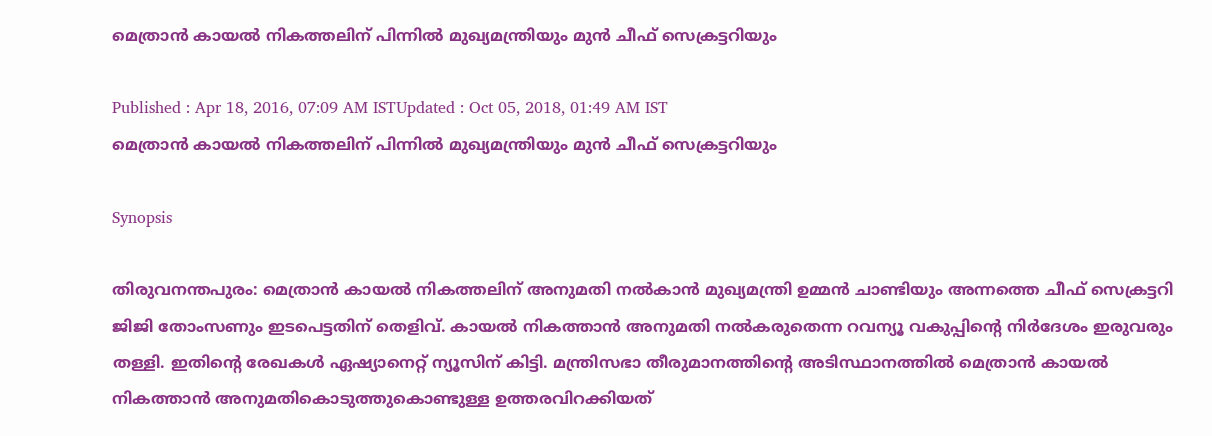മെത്രാന്‍ കായല്‍ നികത്തലിന് പിന്നില്‍ മുഖ്യമന്ത്രിയും മുന്‍ ചീഫ് സെക്രട്ടറിയും

Published : Apr 18, 2016, 07:09 AM ISTUpdated : Oct 05, 2018, 01:49 AM IST
മെത്രാന്‍ കായല്‍ നികത്തലിന് പിന്നില്‍ മുഖ്യമന്ത്രിയും മുന്‍ ചീഫ് സെക്രട്ടറിയും

Synopsis

തിരുവനന്തപുരം: മെത്രാൻ കായൽ നികത്തലിന് അനുമതി നൽകാൻ മുഖ്യമന്ത്രി ഉമ്മന്‍ ചാണ്ടിയും അന്നത്തെ ചീഫ് സെക്രട്ടറി ജിജി തോംസണും ഇടപെട്ടതിന് തെളിവ്. കായൽ നികത്താൻ അനുമതി നൽകരുതെന്ന റവന്യൂ വകുപ്പിന്റെ നിർദേശം ഇരുവരും തള്ളി. ഇതിന്റെ രേഖകൾ ഏഷ്യാനെറ്റ് ന്യൂസിന് കിട്ടി. മന്ത്രിസഭാ തീരുമാനത്തിന്റെ അടിസ്ഥാനത്തില്‍ മെത്രാന്‍ കായല്‍ നികത്താന്‍ അനുമതികൊടുത്തുകൊണ്ടുള്ള ഉത്തരവിറക്കിയത്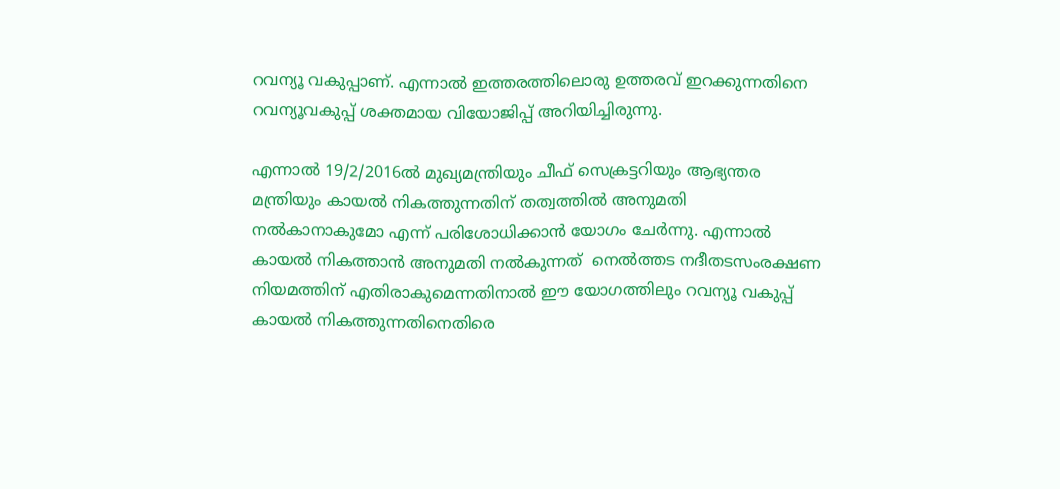റവന്യൂ വകുപ്പാണ്. എന്നാല്‍ ഇത്തരത്തിലൊരു ഉത്തരവ് ഇറക്കുന്നതിനെ റവന്യൂവകുപ്പ് ശക്തമായ വിയോജിപ്പ് അറിയിച്ചിരുന്നു.

എന്നാല്‍ 19/2/2016ല്‍ മുഖ്യമന്ത്രിയും ചീഫ് സെക്രട്ടറിയും ആഭ്യന്തര മന്ത്രിയും കായല്‍ നികത്തുന്നതിന് തത്വത്തില്‍ അനുമതി നല്‍കാനാകുമോ എന്ന് പരിശോധിക്കാന്‍ യോഗം ചേര്‍ന്നു. എന്നാല്‍ കായല്‍ നികത്താന്‍ അനുമതി നല്‍കുന്നത്  നെല്‍ത്തട നദീതടസംരക്ഷണ നിയമത്തിന് എതിരാകുമെന്നതിനാല്‍ ഈ യോഗത്തിലും റവന്യൂ വകുപ്പ് കായല്‍ നികത്തുന്നതിനെതിരെ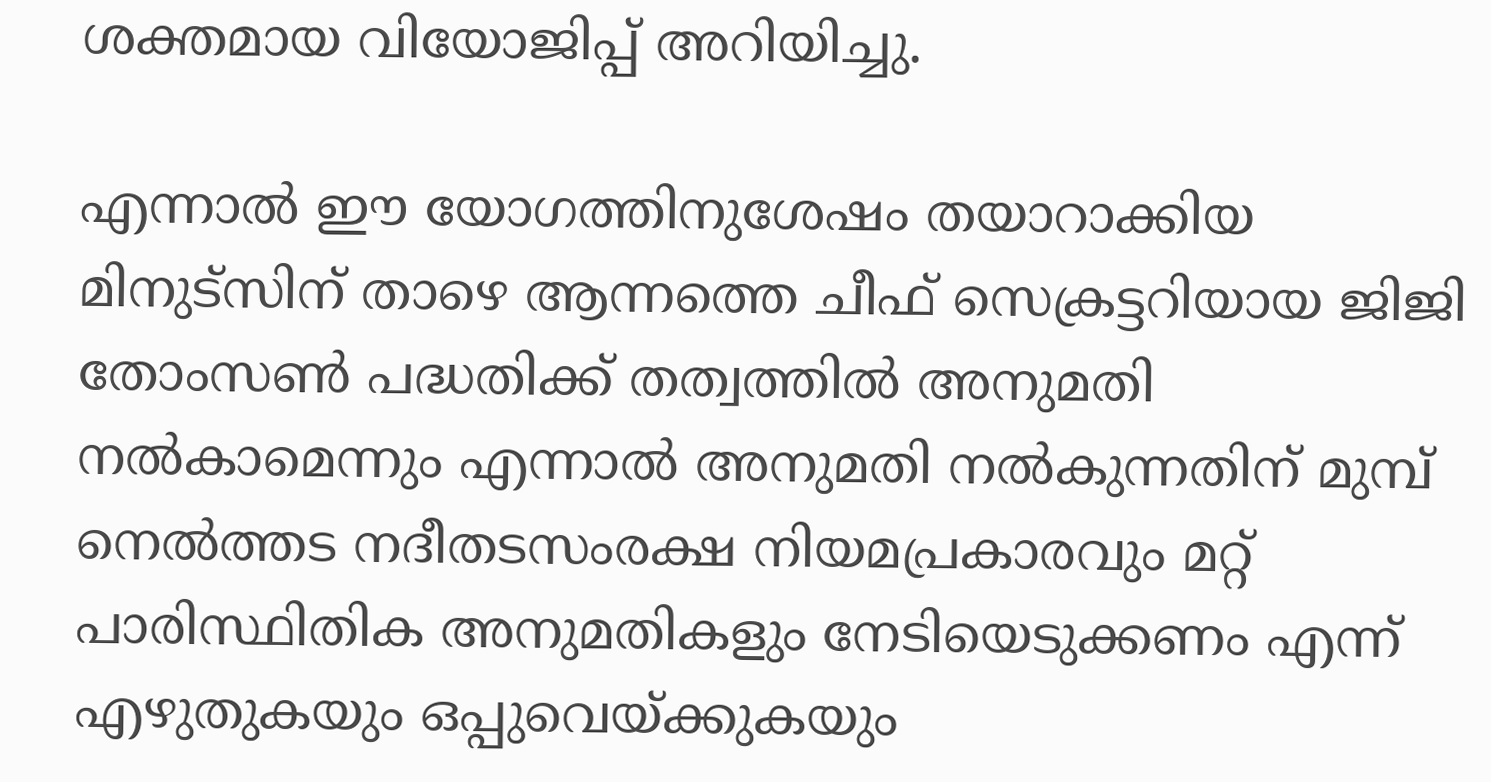ശക്തമായ വിയോജിപ്പ് അറിയിച്ചു.

എന്നാല്‍ ഈ യോഗത്തിനുശേഷം തയാറാക്കിയ മിനുട്സിന് താഴെ ആന്നത്തെ ചീഫ് സെക്രട്ടറിയായ ജിജി തോംസണ്‍ പദ്ധതിക്ക് തത്വത്തില്‍ അനുമതി നല്‍കാമെന്നും എന്നാല്‍ അനുമതി നല്‍കുന്നതിന് മുമ്പ് നെല്‍ത്തട നദീതടസംരക്ഷ നിയമപ്രകാരവും മറ്റ് പാരിസ്ഥിതിക അനുമതികളും നേടിയെടുക്കണം എന്ന് എഴുതുകയും ഒപ്പുവെയ്ക്കുകയും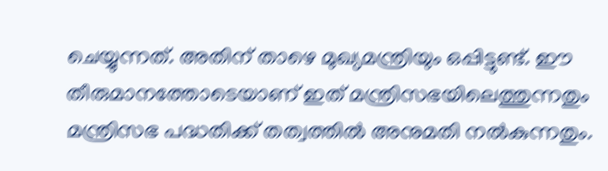ചെയ്യുന്നത്. അതിന് താഴെ മുഖ്യമന്ത്രിയും ഒപ്പിട്ടുണ്ട്. ഈ തീരുമാനത്തോടെയാണ് ഇത് മന്ത്രിസഭയിലെത്തുന്നതും മന്ത്രിസഭ പദ്ധതിക്ക് തത്വത്തില്‍ അനുമതി നല്‍കുന്നതും.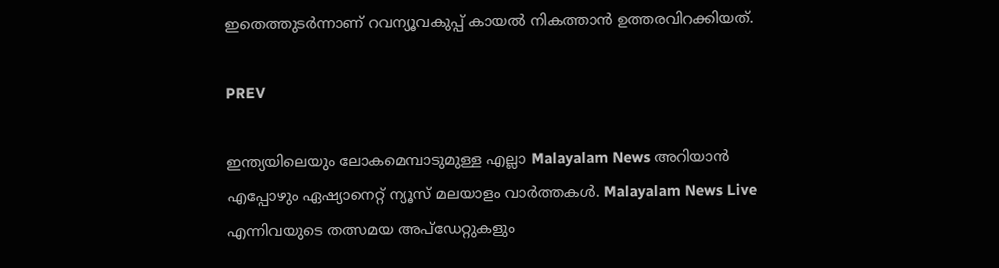ഇതെത്തുടര്‍ന്നാണ് റവന്യൂവകുപ്പ് കായല്‍ നികത്താന്‍ ഉത്തരവിറക്കിയത്.

PREV

ഇന്ത്യയിലെയും ലോകമെമ്പാടുമുള്ള എല്ലാ Malayalam News അറിയാൻ എപ്പോഴും ഏഷ്യാനെറ്റ് ന്യൂസ് മലയാളം വാർത്തകൾ. Malayalam News Live എന്നിവയുടെ തത്സമയ അപ്‌ഡേറ്റുകളും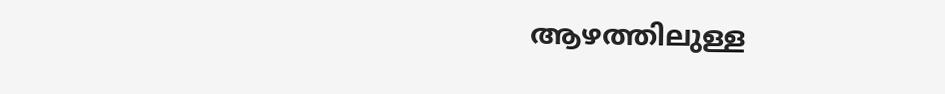ആഴത്തിലുള്ള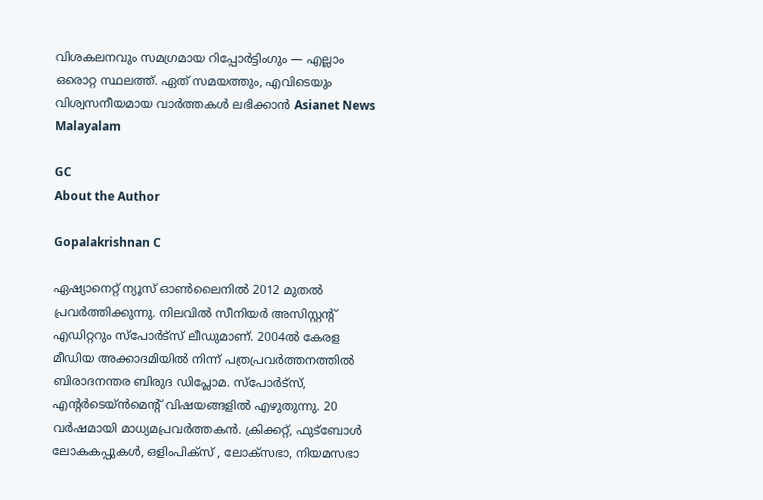വിശകലനവും സമഗ്രമായ റിപ്പോർട്ടിംഗും — എല്ലാം ഒരൊറ്റ സ്ഥലത്ത്. ഏത് സമയത്തും, എവിടെയും വിശ്വസനീയമായ വാർത്തകൾ ലഭിക്കാൻ Asianet News Malayalam

GC
About the Author

Gopalakrishnan C

ഏഷ്യാനെറ്റ് ന്യൂസ് ഓണ്‍ലൈനില്‍ 2012 മുതല്‍ പ്രവര്‍ത്തിക്കുന്നു. നിലവില്‍ സീനിയര്‍ അസിസ്റ്റന്‍റ് എഡിറ്ററും സ്പോർട്സ് ലീഡുമാണ്. 2004ൽ കേരള മീഡിയ അക്കാദമിയില്‍ നിന്ന് പത്രപ്രവര്‍ത്തനത്തില്‍ ബിരാദനന്തര ബിരുദ ഡിപ്ലോമ. സ്പോര്‍ട്സ്, എന്‍റര്‍ടെയ്ൻമെന്‍റ് വിഷയങ്ങളില്‍ എഴുതുന്നു. 20 വര്‍ഷമായി മാധ്യമപ്രവര്‍ത്തകൻ. ക്രിക്കറ്റ്, ഫുട്ബോള്‍ ലോകകപ്പുകൾ, ഒളിംപിക്സ് , ലോക്സഭാ, നിയമസഭാ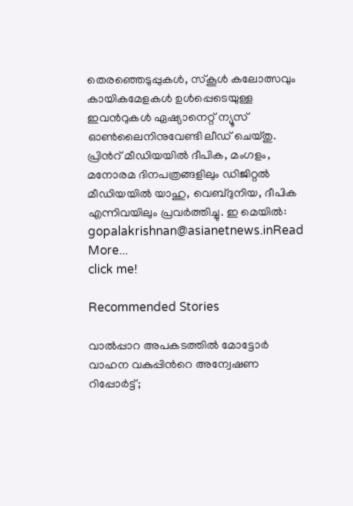തെരഞ്ഞെടുപ്പുകള്‍, സ്കൂള്‍ കലോത്സവും കായികമേളകള്‍ ഉള്‍പ്പെടെയുള്ള ഇവന്‍റുകള്‍ ഏഷ്യാനെറ്റ് ന്യൂസ് ഓണ്‍ലൈനിനുവേണ്ടി ലീഡ് ചെയ്തു. പ്രിന്‍റ് മീഡിയയില്‍ ദീപിക, മംഗളം, മനോരമ ദിനപത്രങ്ങളിലും ഡിജിറ്റൽ മീഡിയയില്‍ യാഹു, വെബ്ദുനിയ, ദീപിക എന്നിവയിലും പ്രവര്‍ത്തിച്ചു. ഇ മെയില്‍: gopalakrishnan@asianetnews.inRead More...
click me!

Recommended Stories

വാൽപ്പാറ അപകടത്തിൽ മോട്ടോർ വാഹന വകുപ്പിന്‍റെ അന്വേഷണ റിപ്പോർട്ട്‌;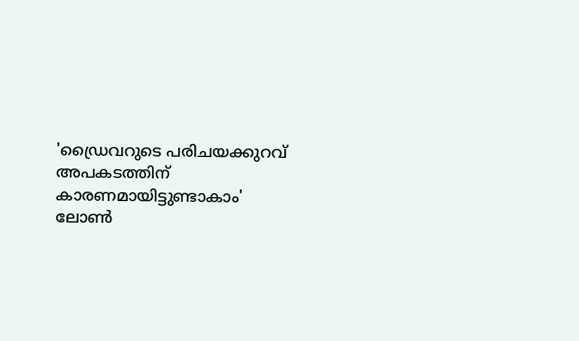'ഡ്രൈവറുടെ പരിചയക്കുറവ് അപകടത്തിന് കാരണമായിട്ടുണ്ടാകാം'
ലോൺ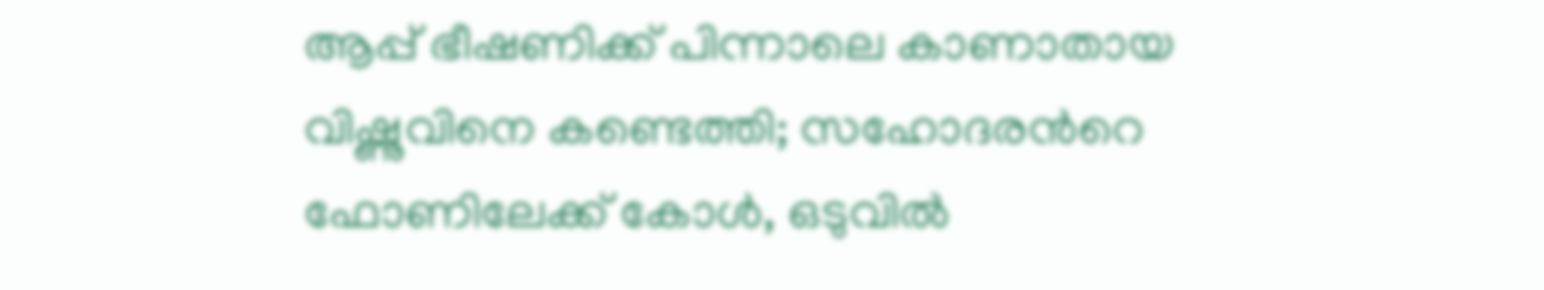ആപ്പ് ഭീഷണിക്ക് പിന്നാലെ കാണാതായ വിഷ്ണുവിനെ കണ്ടെത്തി; സഹോദരന്‍റെ ഫോണിലേക്ക് കോൾ, ഒടുവിൽ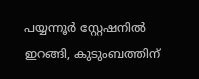പയ്യന്നൂർ സ്റ്റേഷനിൽ ഇറങ്ങി, കുടുംബത്തിന്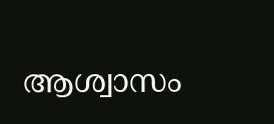ആശ്വാസം